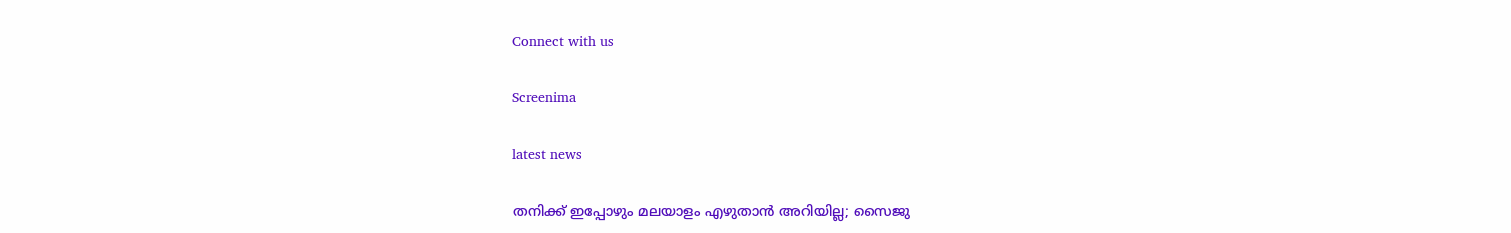Connect with us

Screenima

latest news

തനിക്ക് ഇപ്പോഴും മലയാളം എഴുതാന്‍ അറിയില്ല; സൈജു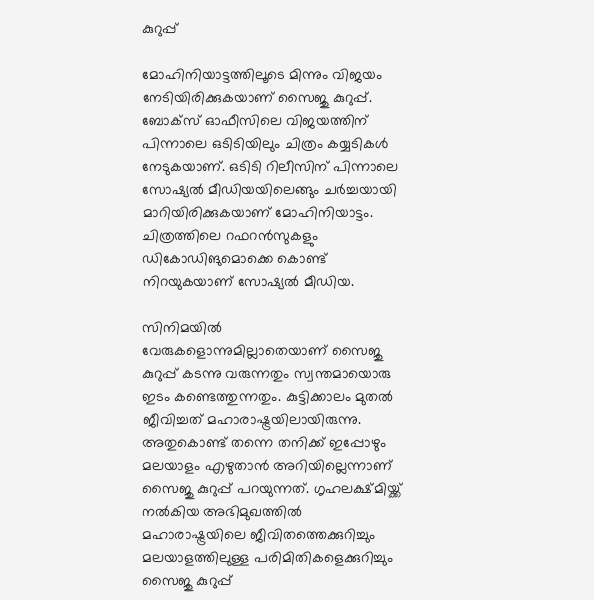കുറുപ്പ്

മോഹിനിയാട്ടത്തിലൂടെ മിന്നും വിജയം നേടിയിരിക്കുകയാണ് സൈജു കുറുപ്പ്. ബോക്സ് ഓഫീസിലെ വിജയത്തിന് പിന്നാലെ ഒടിടിയിലും ചിത്രം കയ്യടികള്‍ നേടുകയാണ്. ഒടിടി റിലീസിന് പിന്നാലെ സോഷ്യല്‍ മീഡിയയിലെങ്ങും ചര്‍ച്ചയായി മാറിയിരിക്കുകയാണ് മോഹിനിയാട്ടം. ചിത്രത്തിലെ റഫറന്‍സുകളും ഡികോഡിങുമൊക്കെ കൊണ്ട് നിറയുകയാണ് സോഷ്യല്‍ മീഡിയ.

സിനിമയില്‍ വേരുകളൊന്നുമില്ലാതെയാണ് സൈജു കുറുപ്പ് കടന്നു വരുന്നതും സ്വന്തമായൊരു ഇടം കണ്ടെത്തുന്നതും. കുട്ടിക്കാലം മുതല്‍ ജീവിച്ചത് മഹാരാഷ്ട്രയിലായിരുന്നു. അതുകൊണ്ട് തന്നെ തനിക്ക് ഇപ്പോഴും മലയാളം എഴുതാന്‍ അറിയില്ലെന്നാണ് സൈജു കുറുപ്പ് പറയുന്നത്. ഗൃഹലക്ഷ്മിയ്ക്ക് നല്‍കിയ അഭിമുഖത്തില്‍ മഹാരാഷ്ട്രയിലെ ജീവിതത്തെക്കുറിച്ചും മലയാളത്തിലുള്ള പരിമിതികളെക്കുറിച്ചും സൈജു കുറുപ്പ്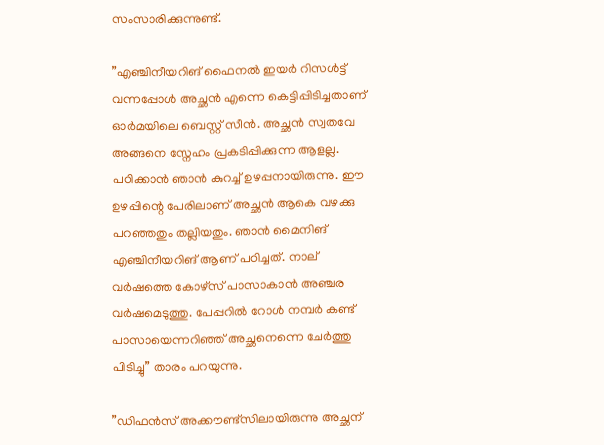സംസാരിക്കുന്നുണ്ട്.

”എഞ്ചിനീയറിങ് ഫൈനല്‍ ഇയര്‍ റിസള്‍ട്ട് വന്നപ്പോള്‍ അച്ഛന്‍ എന്നെ കെട്ടിപ്പിടിച്ചതാണ് ഓര്‍മയിലെ ബെസ്റ്റ് സീന്‍. അച്ഛന്‍ സ്വതവേ അങ്ങനെ സ്നേഹം പ്രകടിപ്പിക്കുന്ന ആളല്ല. പഠിക്കാന്‍ ഞാന്‍ കുറച്ച് ഉഴപ്പനായിരുന്നു. ഈ ഉഴപ്പിന്റെ പേരിലാണ് അച്ഛന്‍ ആകെ വഴക്കു പറഞ്ഞതും തല്ലിയതും. ഞാന്‍ മൈനിങ് എഞ്ചിനീയറിങ് ആണ് പഠിച്ചത്. നാല് വര്‍ഷത്തെ കോഴ്സ് പാസാകാന്‍ അഞ്ചര വര്‍ഷമെടുത്തു. പേപ്പറില്‍ റോള്‍ നമ്പര്‍ കണ്ട് പാസായെന്നറിഞ്ഞ് അച്ഛനെന്നെ ചേര്‍ത്തു പിടിച്ചു” താരം പറയുന്നു.

”ഡിഫന്‍സ് അക്കൗണ്ട്സിലായിരുന്നു അച്ഛന്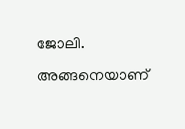ജോലി. അങ്ങനെയാണ്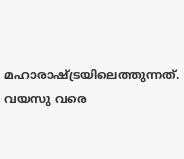മഹാരാഷ്ട്രയിലെത്തുന്നത്. വയസു വരെ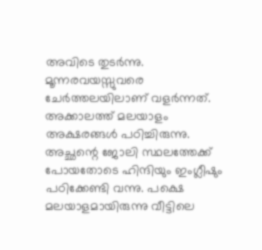അവിടെ തുടര്‍ന്നു. മൂന്നരവയസ്സുവരെ ചേര്‍ത്തലയിലാണ് വളര്‍ന്നത്. അക്കാലത്ത് മലയാളം അക്ഷരങ്ങള്‍ പഠിച്ചിരുന്നു. അച്ഛന്റെ ജോലി സ്ഥലത്തേക്ക് പോയതോടെ ഹിന്ദിയും ഇംഗ്ലീഷും പഠിക്കേണ്ടി വന്നു. പക്ഷെ മലയാളമായിരുന്നു വീട്ടിലെ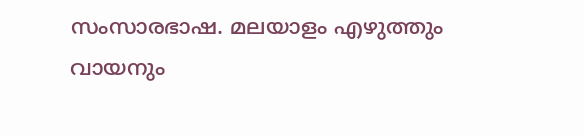സംസാരഭാഷ. മലയാളം എഴുത്തും വായനും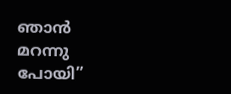ഞാന്‍ മറന്നു പോയി”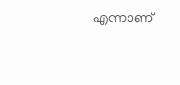എന്നാണ്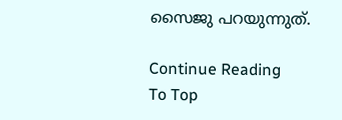സൈജു പറയുന്നുത്.

Continue Reading
To Top